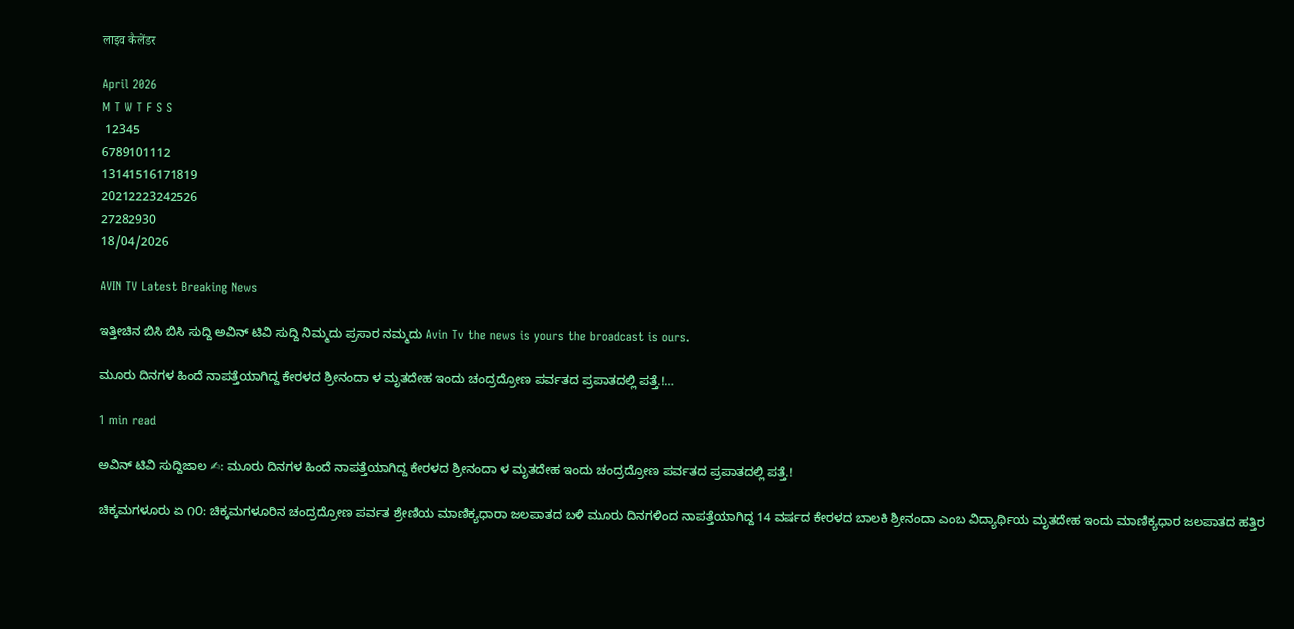लाइव कैलेंडर

April 2026
M T W T F S S
 12345
6789101112
13141516171819
20212223242526
27282930
18/04/2026

AVIN TV Latest Breaking News

ಇತ್ತೀಚಿನ ಬಿಸಿ ಬಿಸಿ ಸುದ್ದಿ ಅವಿನ್ ಟಿವಿ ಸುದ್ದಿ ನಿಮ್ಮದು ಪ್ರಸಾರ ನಮ್ಮದು Avin Tv the news is yours the broadcast is ours.

ಮೂರು ದಿನಗಳ ಹಿಂದೆ ನಾಪತ್ತೆಯಾಗಿದ್ದ ಕೇರಳದ ಶ್ರೀನಂದಾ ಳ ಮೃತದೇಹ ಇಂದು ಚಂದ್ರದ್ರೋಣ ಪರ್ವತದ ಪ್ರಪಾತದಲ್ಲಿ ಪತ್ತೆ.!…

1 min read

ಅವಿನ್ ಟಿವಿ ಸುದ್ದಿಜಾಲ ✍: ಮೂರು ದಿನಗಳ ಹಿಂದೆ ನಾಪತ್ತೆಯಾಗಿದ್ದ ಕೇರಳದ ಶ್ರೀನಂದಾ ಳ ಮೃತದೇಹ ಇಂದು ಚಂದ್ರದ್ರೋಣ ಪರ್ವತದ ಪ್ರಪಾತದಲ್ಲಿ ಪತ್ತೆ.!

ಚಿಕ್ಕಮಗಳೂರು ಏ ೧೦: ಚಿಕ್ಕಮಗಳೂರಿನ ಚಂದ್ರದ್ರೋಣ ಪರ್ವತ ಶ್ರೇಣಿಯ ಮಾಣಿಕ್ಯಧಾರಾ ಜಲಪಾತದ ಬಳಿ ಮೂರು ದಿನಗಳಿಂದ ನಾಪತ್ತೆಯಾಗಿದ್ದ 14 ವರ್ಷದ ಕೇರಳದ ಬಾಲಕಿ ಶ್ರೀನಂದಾ ಎಂಬ ವಿದ್ಯಾರ್ಥಿಯ ಮೃತದೇಹ ಇಂದು ಮಾಣಿಕ್ಯಧಾರ ಜಲಪಾತದ ಹತ್ತಿರ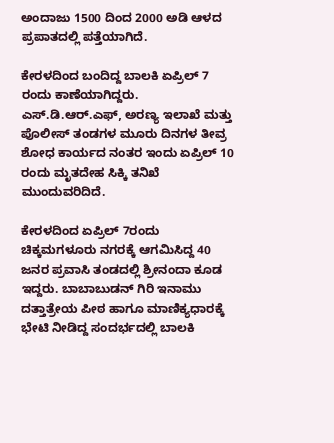ಅಂದಾಜು 1500 ದಿಂದ 2000 ಅಡಿ ಆಳದ ಪ್ರಪಾತದಲ್ಲಿ ಪತ್ತೆಯಾಗಿದೆ.

ಕೇರಳದಿಂದ ಬಂದಿದ್ದ ಬಾಲಕಿ ಏಪ್ರಿಲ್ 7 ರಂದು ಕಾಣೆಯಾಗಿದ್ದರು. ಎಸ್.ಡಿ.ಆರ್.ಎಫ್, ಅರಣ್ಯ ಇಲಾಖೆ ಮತ್ತು ಪೊಲೀಸ್ ತಂಡಗಳ ಮೂರು ದಿನಗಳ ತೀವ್ರ ಶೋಧ ಕಾರ್ಯದ ನಂತರ ಇಂದು ಏಪ್ರಿಲ್ 10 ರಂದು ಮೃತದೇಹ ಸಿಕ್ಕಿ ತನಿಖೆ ಮುಂದುವರಿದಿದೆ.

ಕೇರಳದಿಂದ ಏಪ್ರಿಲ್ 7ರಂದು ಚಿಕ್ಕಮಗಳೂರು ನಗರಕ್ಕೆ ಆಗಮಿಸಿದ್ದ 40 ಜನರ ಪ್ರವಾಸಿ ತಂಡದಲ್ಲಿ ಶ್ರೀನಂದಾ ಕೂಡ ಇದ್ದರು. ಬಾಬಾಬುಡನ್ ಗಿರಿ ಇನಾಮು ದತ್ತಾತ್ರೇಯ ಪೀಠ ಹಾಗೂ ಮಾಣಿಕ್ಯಧಾರಕ್ಕೆ ಭೇಟಿ ನೀಡಿದ್ದ ಸಂದರ್ಭದಲ್ಲಿ ಬಾಲಕಿ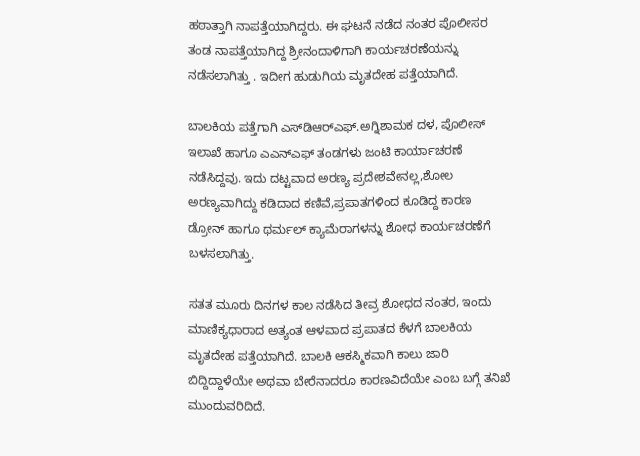ಹಠಾತ್ತಾಗಿ ನಾಪತ್ತೆಯಾಗಿದ್ದರು. ಈ ಘಟನೆ ನಡೆದ ನಂತರ ಪೊಲೀಸರ ತಂಡ ನಾಪತ್ತೆಯಾಗಿದ್ದ ಶ್ರೀನಂದಾಳಿಗಾಗಿ ಕಾರ್ಯಚರಣೆಯನ್ನು ನಡೆಸಲಾಗಿತ್ತು . ಇದೀಗ ಹುಡುಗಿಯ ಮೃತದೇಹ ಪತ್ತೆಯಾಗಿದೆ.

ಬಾಲಕಿಯ ಪತ್ತೆಗಾಗಿ ಎಸ್‌ಡಿಆರ್‌ಎಫ್.ಅಗ್ನಿಶಾಮಕ ದಳ, ಪೊಲೀಸ್ ಇಲಾಖೆ ಹಾಗೂ ಎಎನ್ಎಫ್ ತಂಡಗಳು ಜಂಟಿ ಕಾರ್ಯಾಚರಣೆ ನಡೆಸಿದ್ದವು. ಇದು ದಟ್ಟವಾದ ಅರಣ್ಯ ಪ್ರದೇಶವೇನಲ್ಲ,ಶೋಲ ಅರಣ್ಯವಾಗಿದ್ದು ಕಡಿದಾದ ಕಣಿವೆ,ಪ್ರಪಾತಗಳಿಂದ ಕೂಡಿದ್ದ ಕಾರಣ ಡ್ರೋನ್ ಹಾಗೂ ಥರ್ಮಲ್ ಕ್ಯಾಮೆರಾಗಳನ್ನು ಶೋಧ ಕಾರ್ಯಚರಣೆಗೆ ಬಳಸಲಾಗಿತ್ತು.

ಸತತ ಮೂರು ದಿನಗಳ ಕಾಲ ನಡೆಸಿದ ತೀವ್ರ ಶೋಧದ ನಂತರ, ಇಂದು ಮಾಣಿಕ್ಯಧಾರಾದ ಅತ್ಯಂತ ಆಳವಾದ ಪ್ರಪಾತದ ಕೆಳಗೆ ಬಾಲಕಿಯ ಮೃತದೇಹ ಪತ್ತೆಯಾಗಿದೆ. ಬಾಲಕಿ ಆಕಸ್ಮಿಕವಾಗಿ ಕಾಲು ಜಾರಿ ಬಿದ್ದಿದ್ದಾಳೆಯೇ ಅಥವಾ ಬೇರೆನಾದರೂ ಕಾರಣವಿದೆಯೇ ಎಂಬ ಬಗ್ಗೆ ತನಿಖೆ ಮುಂದುವರಿದಿದೆ.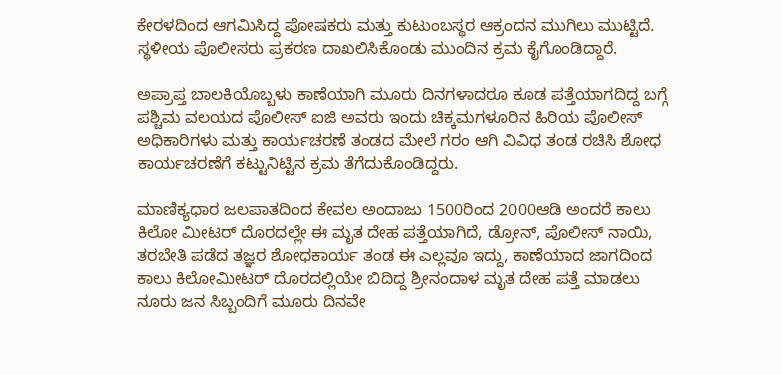ಕೇರಳದಿಂದ ಆಗಮಿಸಿದ್ದ ಪೋಷಕರು ಮತ್ತು ಕುಟುಂಬಸ್ಥರ ಆಕ್ರಂದನ ಮುಗಿಲು ಮುಟ್ಟಿದೆ.
ಸ್ಥಳೀಯ ಪೊಲೀಸರು ಪ್ರಕರಣ ದಾಖಲಿಸಿಕೊಂಡು ಮುಂದಿನ ಕ್ರಮ ಕೈಗೊಂಡಿದ್ದಾರೆ.

ಅಪ್ರಾಪ್ತ ಬಾಲಕಿಯೊಬ್ಬಳು ಕಾಣೆಯಾಗಿ ಮೂರು ದಿನಗಳಾದರೂ ಕೂಡ ಪತ್ತೆಯಾಗದಿದ್ದ ಬಗ್ಗೆ ಪಶ್ಚಿಮ ವಲಯದ ಪೊಲೀಸ್ ಐಜಿ ಅವರು ಇಂದು ಚಿಕ್ಕಮಗಳೂರಿನ ಹಿರಿಯ ಪೊಲೀಸ್ ಅಧಿಕಾರಿಗಳು ಮತ್ತು ಕಾರ್ಯಚರಣೆ ತಂಡದ ಮೇಲೆ ಗರಂ ಆಗಿ ವಿವಿಧ ತಂಡ ರಚಿಸಿ ಶೋಧ ಕಾರ್ಯಚರಣೆಗೆ ಕಟ್ಟುನಿಟ್ಟಿನ ಕ್ರಮ ತೆಗೆದುಕೊಂಡಿದ್ದರು.

ಮಾಣಿಕ್ಯಧಾರ ಜಲಪಾತದಿಂದ ಕೇವಲ ಅಂದಾಜು 1500ರಿಂದ 2000ಆಡಿ ಅಂದರೆ ಕಾಲು ಕಿಲೋ ಮೀಟರ್ ದೊರದಲ್ಲೇ ಈ ಮೃತ ದೇಹ ಪತ್ತೆಯಾಗಿದೆ, ಡ್ರೋನ್, ಪೊಲೀಸ್ ನಾಯಿ, ತರಬೇತಿ ಪಡೆದ ತಜ್ಞರ ಶೋಧಕಾರ್ಯ ತಂಡ ಈ ಎಲ್ಲವೂ ಇದ್ದು, ಕಾಣೆಯಾದ ಜಾಗದಿಂದ ಕಾಲು ಕಿಲೋಮೀಟರ್ ದೊರದಲ್ಲಿಯೇ ಬಿದಿದ್ದ ಶ್ರೀನಂದಾಳ ಮೃತ ದೇಹ ಪತ್ತೆ ಮಾಡಲು ನೂರು ಜನ ಸಿಬ್ಬಂದಿಗೆ ಮೂರು ದಿನವೇ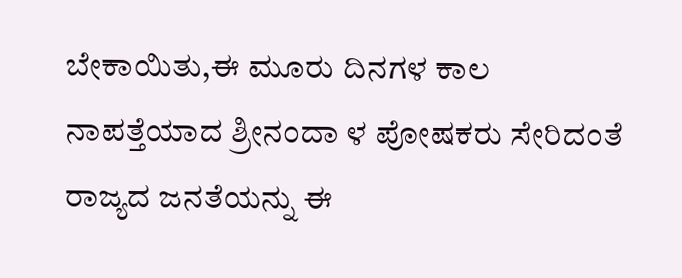ಬೇಕಾಯಿತು,ಈ ಮೂರು ದಿನಗಳ ಕಾಲ ನಾಪತ್ತೆಯಾದ ಶ್ರೀನಂದಾ ಳ ಪೋಷಕರು ಸೇರಿದಂತೆ ರಾಜ್ಯದ ಜನತೆಯನ್ನು ಈ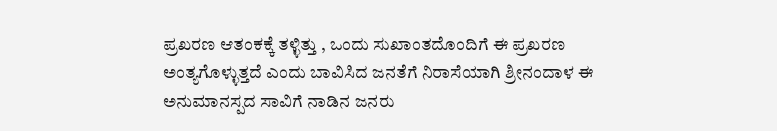ಪ್ರಖರಣ ಆತಂಕಕ್ಕೆ ತಳ್ಳಿತ್ತು , ಒಂದು ಸುಖಾಂತದೊಂದಿಗೆ ಈ ಪ್ರಖರಣ ಅಂತ್ಯಗೊಳ್ಳುತ್ತದೆ ಎಂದು ಬಾವಿಸಿದ ಜನತೆಗೆ ನಿರಾಸೆಯಾಗಿ ಶ್ರೀನಂದಾಳ ಈ ಅನುಮಾನಸ್ಪದ ಸಾವಿಗೆ ನಾಡಿನ ಜನರು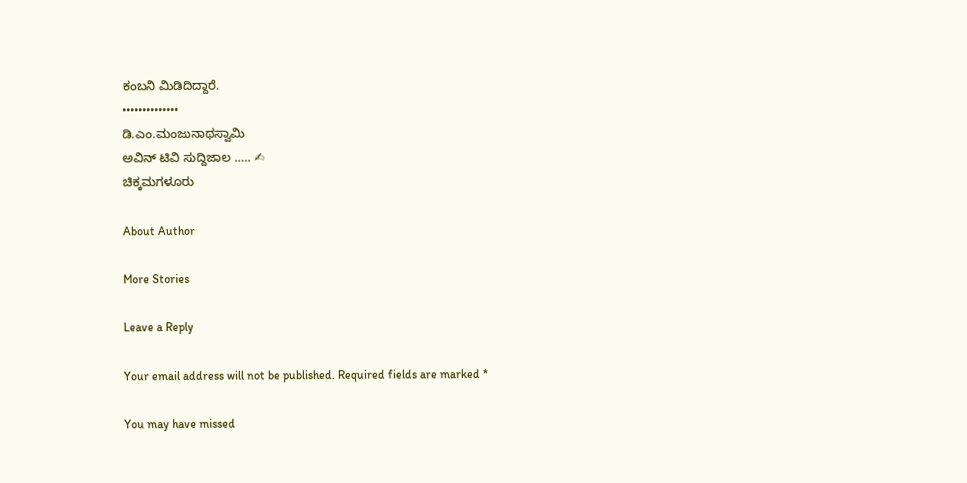ಕಂಬನಿ ಮಿಡಿದಿದ್ದಾರೆ.
••••••••••••••
ಡಿ.ಎಂ.ಮಂಜುನಾಥಸ್ವಾಮಿ
ಅವಿನ್ ಟಿವಿ ಸುದ್ದಿಜಾಲ ….. ✍
ಚಿಕ್ಕಮಗಳೂರು

About Author

More Stories

Leave a Reply

Your email address will not be published. Required fields are marked *

You may have missed